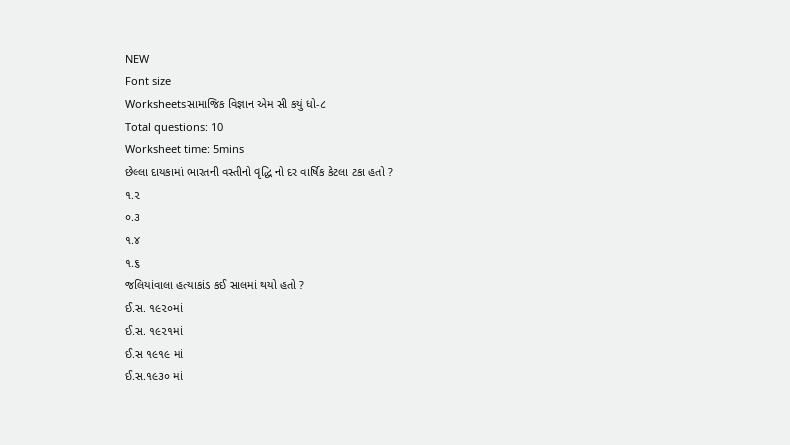NEW
Font size
Worksheetsસામાજિક વિજ્ઞાન એમ સી કયું ધો-૮
Total questions: 10
Worksheet time: 5mins
છેલ્લા દાયકામાં ભારતની વસ્તીનો વૃદ્ધિ નો દર વાર્ષિક કેટલા ટકા હતો ?
૧.૨
૦.૩
૧.૪
૧.૬
જલિયાંવાલા હત્યાકાંડ કઈ સાલમાં થયો હતો ?
ઈ.સ. ૧૯૨૦માં
ઈ.સ. ૧૯૨૧માં
ઈ.સ ૧૯૧૯ માં
ઈ.સ.૧૯૩૦ માં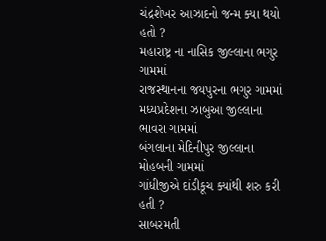ચંદ્રશેખર આઝાદનો જન્મ ક્યા થયો હતો ?
મહારાષ્ટ્ર ના નાસિક જીલ્લાના ભગુર ગામમાં
રાજસ્થાનના જયપુરના ભગુર ગામમાં
મધ્યપ્રદેશના ઝાબુઆ જીલ્લાના ભાવરા ગામમાં
બંગલાના મેદિનીપુર જીલ્લાના મોહબની ગામમાં
ગાંધીજીએ દાંડીકૂચ ક્યાંથી શરુ કરી હતી ?
સાબરમતી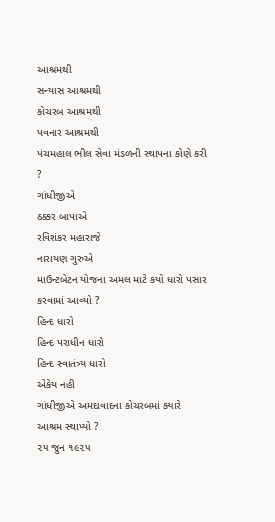આશ્રમથી
સન્યાસ આશ્રમથી
કોચરબ આશ્રમથી
પવનાર આશ્રમથી
પંચમહાલ ભીલ સેવા મંડળની સ્થાપના કોણે કરી ?
ગાંધીજીએ
ઠક્કર બાપાએ
રવિશંકર મહારાજે
નારાયણ ગુરુએ
માઉન્ટબેટન યોજના અમલ માટે કયો ધારો પસાર કરવામાં આવ્યો ?
હિન્દ ધારો
હિન્દ પરાધીન ધારો
હિન્દ સ્વાતંત્ર્ય ધારો
એકેય નહી
ગાંધીજીએ અમદાવાદના કોચરબમાં ક્યારે આશ્રમ સ્થાપ્યો ?
૨૫ જુન ૧૯૨૫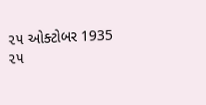૨૫ ઓક્ટોબર 1935
૨૫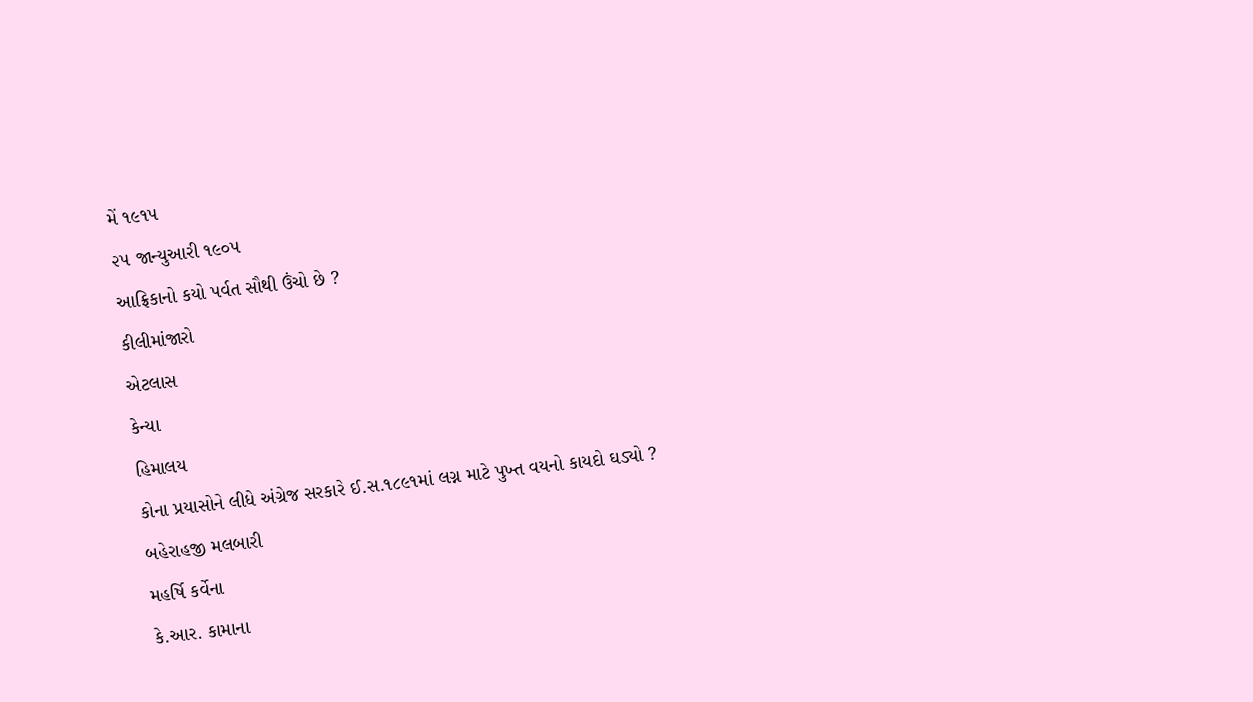મેં ૧૯૧૫
૨૫ જાન્યુઆરી ૧૯૦૫
આફ્રિકાનો કયો પર્વત સૌથી ઉંચો છે ?
કીલીમાંજારો
એટલાસ
કેન્યા
હિમાલય
કોના પ્રયાસોને લીધે અંગ્રેજ સરકારે ઈ.સ.૧૮૯૧માં લગ્ન માટે પુખ્ત વયનો કાયદો ઘડ્યો ?
બહેરાહજી મલબારી
મહર્ષિ કર્વેના
કે.આર. કામાના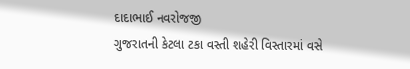દાદાભાઈ નવરોજજી
ગુજરાતની કેટલા ટકા વસ્તી શહેરી વિસ્તારમાં વસે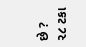છે ?
૨૮ ટકા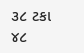૩૮ ટકા
૪૮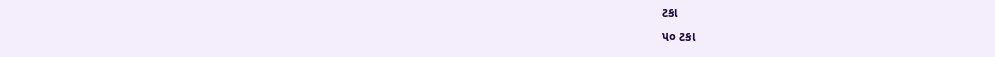ટકા
૫૦ ટકા